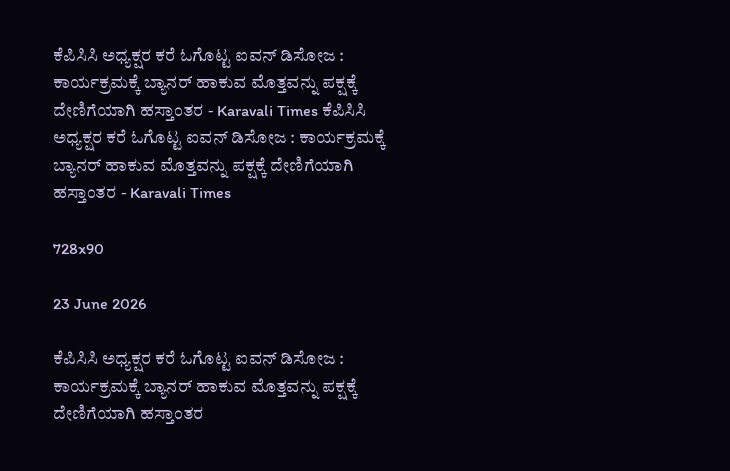ಕೆಪಿಸಿಸಿ ಅಧ್ಯಕ್ಷರ ಕರೆ ಓಗೊಟ್ಟ ಐವನ್ ಡಿಸೋಜ : ಕಾರ್ಯಕ್ರಮಕ್ಕೆ ಬ್ಯಾನರ್ ಹಾಕುವ ಮೊತ್ತವನ್ನು ಪಕ್ಷಕ್ಕೆ ದೇಣಿಗೆಯಾಗಿ ಹಸ್ತಾಂತರ - Karavali Times ಕೆಪಿಸಿಸಿ ಅಧ್ಯಕ್ಷರ ಕರೆ ಓಗೊಟ್ಟ ಐವನ್ ಡಿಸೋಜ : ಕಾರ್ಯಕ್ರಮಕ್ಕೆ ಬ್ಯಾನರ್ ಹಾಕುವ ಮೊತ್ತವನ್ನು ಪಕ್ಷಕ್ಕೆ ದೇಣಿಗೆಯಾಗಿ ಹಸ್ತಾಂತರ - Karavali Times

728x90

23 June 2026

ಕೆಪಿಸಿಸಿ ಅಧ್ಯಕ್ಷರ ಕರೆ ಓಗೊಟ್ಟ ಐವನ್ ಡಿಸೋಜ : ಕಾರ್ಯಕ್ರಮಕ್ಕೆ ಬ್ಯಾನರ್ ಹಾಕುವ ಮೊತ್ತವನ್ನು ಪಕ್ಷಕ್ಕೆ ದೇಣಿಗೆಯಾಗಿ ಹಸ್ತಾಂತರ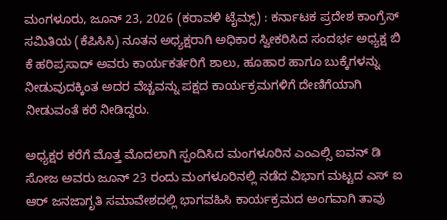ಮಂಗಳೂರು, ಜೂನ್ 23, 2026 (ಕರಾವಳಿ ಟೈಮ್ಸ್) : ಕರ್ನಾಟಕ ಪ್ರದೇಶ ಕಾಂಗ್ರೆಸ್ ಸಮಿತಿಯ (ಕೆಪಿಸಿಸಿ) ನೂತನ ಅಧ್ಯಕ್ಷರಾಗಿ ಅಧಿಕಾರ ಸ್ವೀಕರಿಸಿದ ಸಂದರ್ಭ ಅಧ್ಯಕ್ಷ ಬಿ ಕೆ ಹರಿಪ್ರಸಾದ್ ಅವರು ಕಾರ್ಯಕರ್ತರಿಗೆ ಶಾಲು, ಹೂಹಾರ ಹಾಗೂ ಬುಕ್ಕೆಗಳನ್ನು ನೀಡುವುದಕ್ಕಿಂತ ಅದರ ವೆಚ್ಚವನ್ನು ಪಕ್ಷದ ಕಾರ್ಯಕ್ರಮಗಳಿಗೆ ದೇಣಿಗೆಯಾಗಿ ನೀಡುವಂತೆ ಕರೆ ನೀಡಿದ್ದರು.

ಅಧ್ಯಕ್ಷರ ಕರೆಗೆ ಮೊತ್ತ ಮೊದಲಾಗಿ ಸ್ಪಂದಿಸಿದ ಮಂಗಳೂರಿನ ಎಂಎಲ್ಸಿ ಐವನ್ ಡಿ ಸೋಜ ಅವರು ಜೂನ್ 23 ರಂದು ಮಂಗಳೂರಿನಲ್ಲಿ ನಡೆದ ವಿಭಾಗ ಮಟ್ಟದ ಎಸ್ ಐ ಆರ್ ಜನಜಾಗೃತಿ ಸಮಾವೇಶದಲ್ಲಿ ಭಾಗವಹಿಸಿ ಕಾರ್ಯಕ್ರಮದ ಅಂಗವಾಗಿ ತಾವು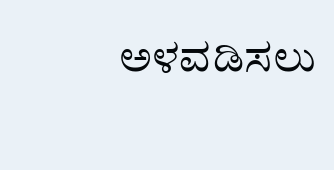ಅಳವಡಿಸಲು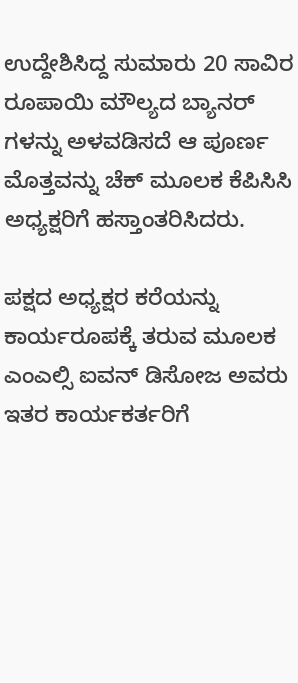ಉದ್ದೇಶಿಸಿದ್ದ ಸುಮಾರು 20 ಸಾವಿರ ರೂಪಾಯಿ ಮೌಲ್ಯದ ಬ್ಯಾನರ್ ಗಳನ್ನು ಅಳವಡಿಸದೆ ಆ ಪೂರ್ಣ ಮೊತ್ತವನ್ನು ಚೆಕ್ ಮೂಲಕ ಕೆಪಿಸಿಸಿ ಅಧ್ಯಕ್ಷರಿಗೆ ಹಸ್ತಾಂತರಿಸಿದರು.

ಪಕ್ಷದ ಅಧ್ಯಕ್ಷರ ಕರೆಯನ್ನು ಕಾರ್ಯರೂಪಕ್ಕೆ ತರುವ ಮೂಲಕ ಎಂಎಲ್ಸಿ ಐವನ್ ಡಿಸೋಜ ಅವರು ಇತರ ಕಾರ್ಯಕರ್ತರಿಗೆ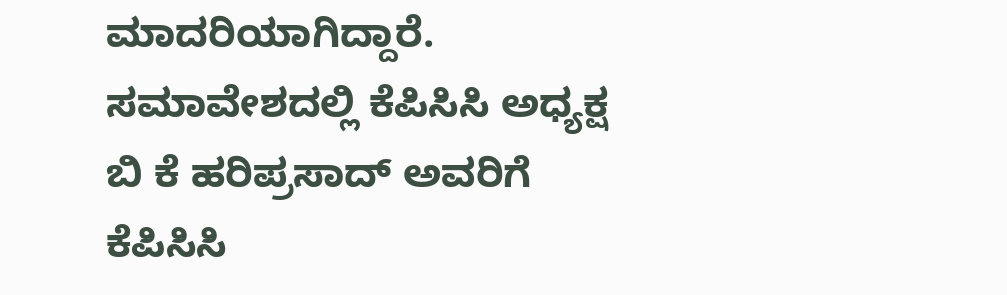ಮಾದರಿಯಾಗಿದ್ದಾರೆ. ಸಮಾವೇಶದಲ್ಲಿ ಕೆಪಿಸಿಸಿ ಅಧ್ಯಕ್ಷ ಬಿ ಕೆ ಹರಿಪ್ರಸಾದ್ ಅವರಿಗೆ ಕೆಪಿಸಿಸಿ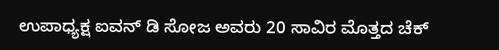ಉಪಾಧ್ಯಕ್ಷ ಐವನ್ ಡಿ ಸೋಜ ಅವರು 20 ಸಾವಿರ ಮೊತ್ತದ ಚೆಕ್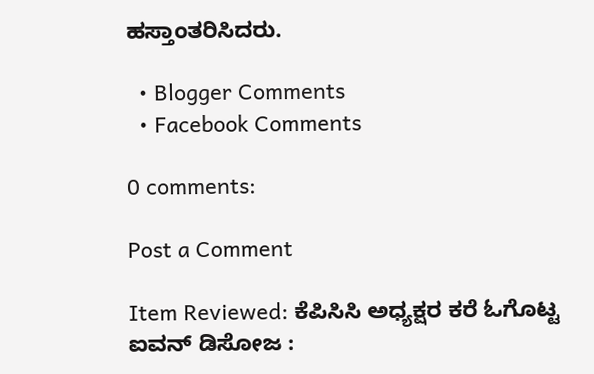ಹಸ್ತಾಂತರಿಸಿದರು.

  • Blogger Comments
  • Facebook Comments

0 comments:

Post a Comment

Item Reviewed: ಕೆಪಿಸಿಸಿ ಅಧ್ಯಕ್ಷರ ಕರೆ ಓಗೊಟ್ಟ ಐವನ್ ಡಿಸೋಜ :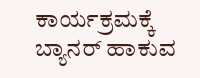ಕಾರ್ಯಕ್ರಮಕ್ಕೆ ಬ್ಯಾನರ್ ಹಾಕುವ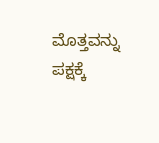ಮೊತ್ತವನ್ನು ಪಕ್ಷಕ್ಕೆ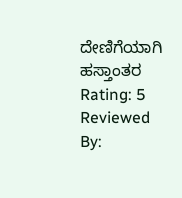ದೇಣಿಗೆಯಾಗಿ ಹಸ್ತಾಂತರ Rating: 5 Reviewed By: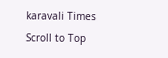karavali Times
Scroll to Top